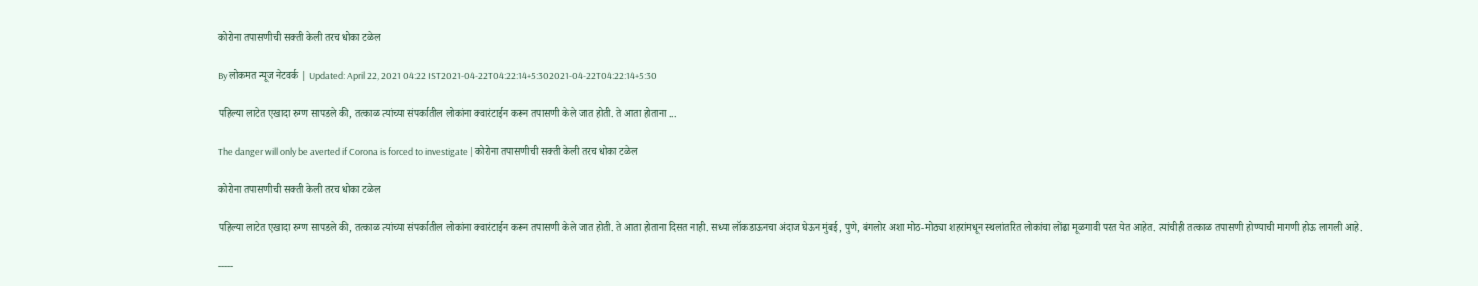कोरोना तपासणीची सक्ती केली तरच धोका टळेल

By लोकमत न्यूज नेटवर्क | Updated: April 22, 2021 04:22 IST2021-04-22T04:22:14+5:302021-04-22T04:22:14+5:30

पहिल्या लाटेत एखादा रुग्ण सापडले की, तत्काळ त्यांच्या संपर्कातील लोकांना क्वारंटाईन करून तपासणी केले जात होती. ते आता होताना ...

The danger will only be averted if Corona is forced to investigate | कोरोना तपासणीची सक्ती केली तरच धोका टळेल

कोरोना तपासणीची सक्ती केली तरच धोका टळेल

पहिल्या लाटेत एखादा रुग्ण सापडले की, तत्काळ त्यांच्या संपर्कातील लोकांना क्वारंटाईन करून तपासणी केले जात होती. ते आता होताना दिसत नाही. सध्या लॉकडाऊनचा अंदाज घेऊन मुंबई, पुणे, बंगलोर अशा मोठ-मोठ्या शहरांमधून स्थलांतरित लोकांचा लोंढा मूळगावी परत येत आहेत. त्यांचीही तत्काळ तपासणी होण्याची मागणी होऊ लागली आहे.

-----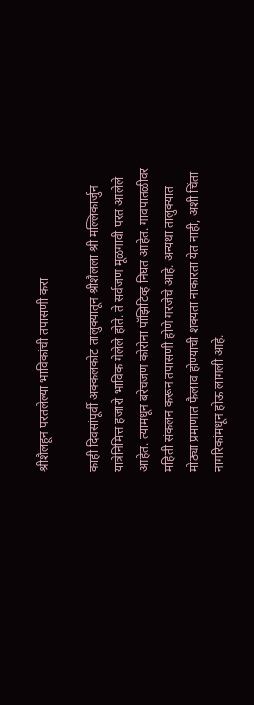श्रीशैलहून परतलेल्या भाविकांची तपासणी करा

काही दिवसांपूर्वी अक्कलकोट तालुक्यातून श्रीशैलला श्री मल्लिकार्जुन यात्रेनिमित्त हजारो भाविक गेलेले होते. ते सर्वजण मूळगावी परत आलेले आहेत. त्यामधून बरेचजण कोरोना पॉझिटिव्ह निघत आहेत. गावपातळीवर महिती संकलन करून तपासणी होणे गरजेचे आहे. अन्यथा तालुक्यात मोठ्या प्रमाणात फैलाव होण्याची शक्यता नाकारता येत नाही, अशी चिंता नागरिकांमधून होऊ लागली आहे.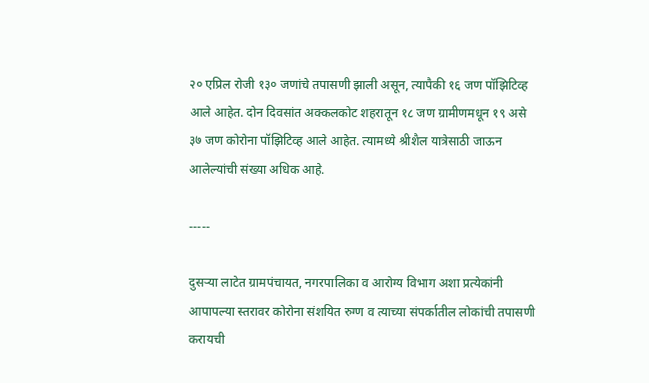२० एप्रिल रोजी १३० जणांचे तपासणी झाली असून, त्यापैकी १६ जण पॉझिटिव्ह आले आहेत. दोन दिवसांत अक्कलकोट शहरातून १८ जण ग्रामीणमधून १९ असे ३७ जण कोरोना पॉझिटिव्ह आले आहेत. त्यामध्ये श्रीशैल यात्रेसाठी जाऊन आलेल्यांची संख्या अधिक आहे.

-----

दुसऱ्या लाटेत ग्रामपंचायत, नगरपालिका व आरोग्य विभाग अशा प्रत्येकांनी आपापल्या स्तरावर कोरोना संशयित रुग्ण व त्याच्या संपर्कातील लोकांची तपासणी करायची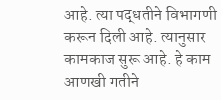आहे. त्या पद्धतीने विभागणी करून दिली आहे. त्यानुसार कामकाज सुरू आहे. हे काम आणखी गतीने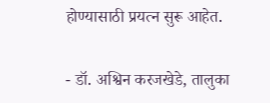होण्यासाठी प्रयत्न सुरू आहेत.

- डॉ. अश्विन करजखेडे, तालुका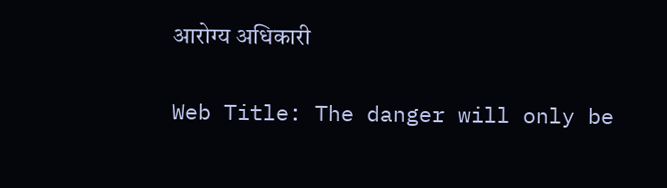आरोग्य अधिकारी

Web Title: The danger will only be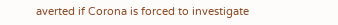averted if Corona is forced to investigate